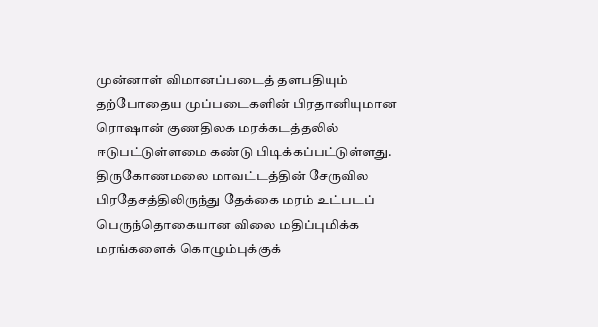முன்னாள் விமானப்படைத் தளபதியும் தற்போதைய முப்படைகளின் பிரதானியுமான ரொஷான் குணதிலக மரக்கடத்தலில் ஈடுபட்டுள்ளமை கண்டு பிடிக்கப்பட்டுள்ளது.
திருகோணமலை மாவட்டத்தின் சேருவில பிரதேசத்திலிருந்து தேக்கை மரம் உட்படப் பெருந்தொகையான விலை மதிப்புமிக்க மரங்களைக் கொழும்புக்குக்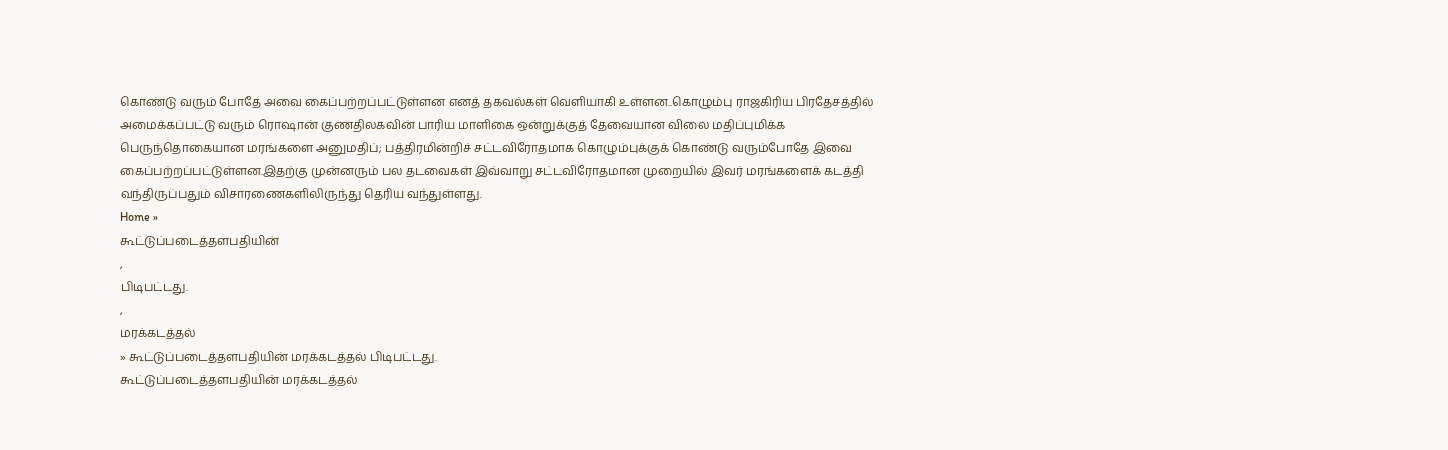கொண்டு வரும் போதே அவை கைப்பற்றப்பட்டுள்ளன எனத் தகவல்கள் வெளியாகி உள்ளன..கொழும்பு ராஜகிரிய பிரதேசத்தில் அமைக்கப்பட்டு வரும் ரொஷான் குணதிலகவின் பாரிய மாளிகை ஒன்றுக்குத் தேவையான விலை மதிப்புமிக்க பெருந்தொகையான மரங்களை அனுமதிப்; பத்திரமின்றிச் சட்டவிரோதமாக கொழும்புக்குக் கொண்டு வரும்போதே இவை கைப்பற்றப்பட்டுள்ளன.இதற்கு முன்னரும் பல தடவைகள் இவ்வாறு சட்டவிரோதமான முறையில் இவர் மரங்களைக் கடத்தி வந்திருப்பதும் விசாரணைகளிலிருந்து தெரிய வந்துள்ளது.
Home »
கூட்டுப்படைத்தளபதியின்
,
பிடிபட்டது.
,
மரக்கடத்தல்
» கூட்டுப்படைத்தளபதியின் மரக்கடத்தல் பிடிபட்டது.
கூட்டுப்படைத்தளபதியின் மரக்கடத்தல்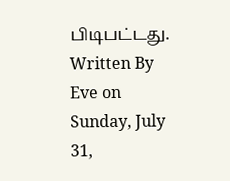பிடிபட்டது.
Written By Eve on Sunday, July 31,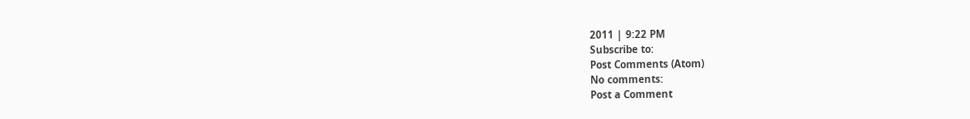2011 | 9:22 PM
Subscribe to:
Post Comments (Atom)
No comments:
Post a Comment